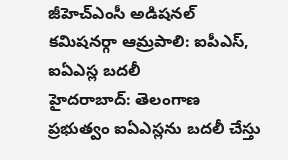జీహెచ్ఎంసీ అడిషనల్ కమిషనర్గా ఆమ్రపాలి: ఐపీఎస్, ఐఏఎస్ల బదలీ
హైదరాబాద్: తెలంగాణ ప్రభుత్వం ఐఏఎస్లను బదలీ చేస్తు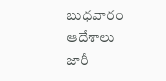బుధవారం ఆదేశాలు జారీ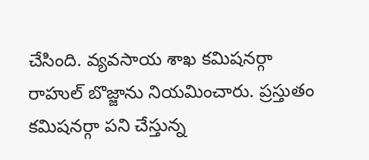చేసింది. వ్యవసాయ శాఖ కమిషనర్గా రాహుల్ బొజ్జాను నియమించారు. ప్రస్తుతం కమిషనర్గా పని చేస్తున్న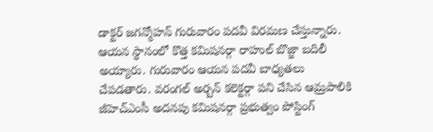డాక్టర్ జగన్మోహన్ గురువారం పదవీ విరమణ చేస్తున్నారు.
ఆయన స్థానంలో కొత్త కమిషనర్గా రాహుల్ బొజ్జా బదిలీ అయ్యారు. గురువారం ఆయన పదవీ బాధ్యతలు చేపడతారు. వరంగల్ అర్బన్ కలెక్టర్గా పని చేసిన ఆమ్రపాలికి జీహెచ్ఎంసీ అదనపు కమిషనర్గా ప్రభుత్వం పోస్టింగ్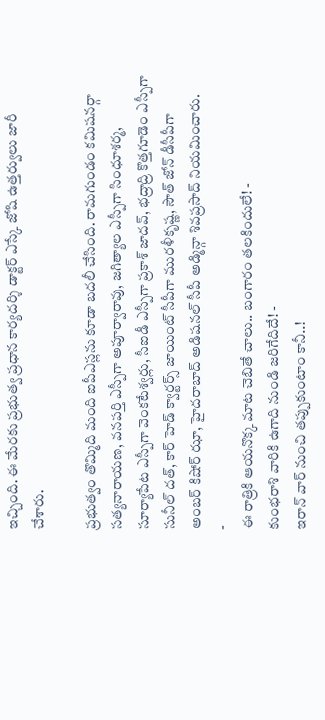ఇచ్చింది. ఈ మేరకు ప్రభుత్వ ప్రధాన కార్యదర్శి డాక్టర్ ఎస్కే జోషి ఉత్తర్వులు జారీ చేశారు.

ప్రభుత్వం తొమ్మిది మంది ఐపీఎస్లను కూడా బదలీ చేసింది. రామగుండం కమిషనర్గా సత్యనారాయణ, వనపర్తి ఎస్పీగా అపూర్వారావు, జగిత్యాల ఎస్పీగా సింధూశర్మ, సూర్యాపేట ఎస్పీగా వెంకటేశ్వర్లు, సీఐడీ ఎస్పీగా ప్రకాశ్ జాదవ్, భద్రాద్రి కొత్తగూడెం ఎస్పీగా సునీల్ దత్, కార్ హెడ్ క్వార్టర్స్ జాయింట్ సీపీగా మురళీకృష్ణ, సౌత్ జోన్ డీసీపీగా అంబర్ కిషోర్ ఝా, హైదరాబాద్ అడిషనల్ సీపీ అడ్మిన్గా శివప్రసాద్ నియమించారు.
-
ఈ రాత్రికి ఆయనొక్క మాట చెబితే చాలు.. బంగారం తలకిందులే! -
కుంభరాశి వారికి ఉగాది నుండి జరిగేదిదే! -
ఇరాన్ వార్ నుంచి తప్పుకుంటాం కానీ..!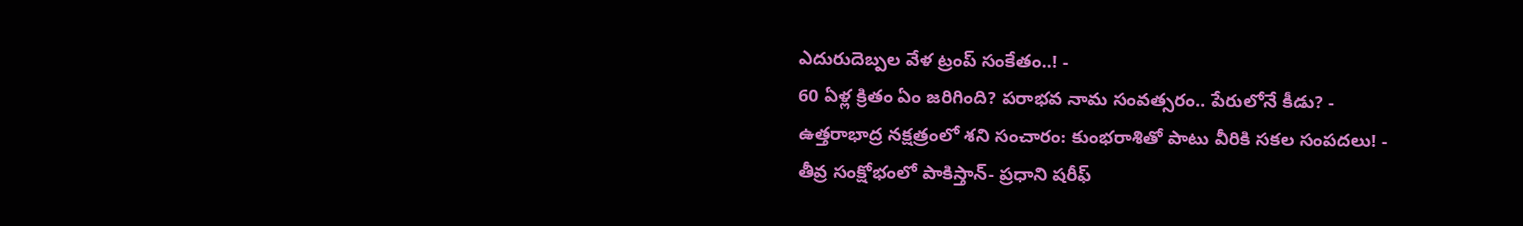ఎదురుదెబ్పల వేళ ట్రంప్ సంకేతం..! -
60 ఏళ్ల క్రితం ఏం జరిగింది? పరాభవ నామ సంవత్సరం.. పేరులోనే కీడు? -
ఉత్తరాభాద్ర నక్షత్రంలో శని సంచారం: కుంభరాశితో పాటు వీరికి సకల సంపదలు! -
తీవ్ర సంక్షోభంలో పాకిస్తాన్- ప్రధాని షరీఫ్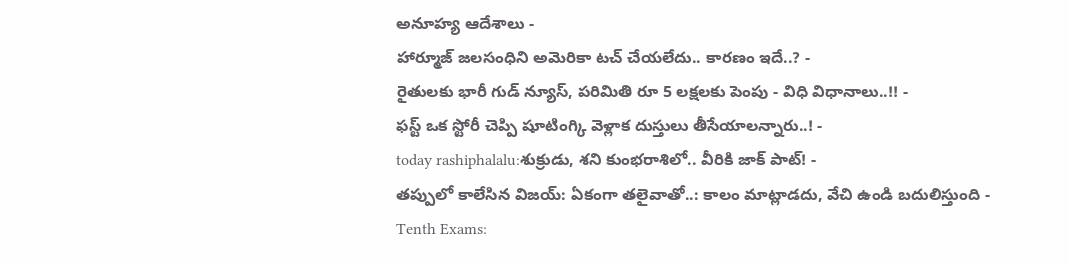అనూహ్య ఆదేశాలు -
హార్మూజ్ జలసంధిని అమెరికా టచ్ చేయలేదు.. కారణం ఇదే..? -
రైతులకు భారీ గుడ్ న్యూస్, పరిమితి రూ 5 లక్షలకు పెంపు - విధి విధానాలు..!! -
ఫస్ట్ ఒక స్టోరీ చెప్పి షూటింగ్కి వెళ్లాక దుస్తులు తీసేయాలన్నారు..! -
today rashiphalalu:శుక్రుడు, శని కుంభరాశిలో.. వీరికి జాక్ పాట్! -
తప్పులో కాలేసిన విజయ్: ఏకంగా తలైవాతో..: కాలం మాట్లాడదు, వేచి ఉండి బదులిస్తుంది -
Tenth Exams: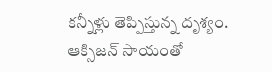కన్నీళ్లు తెప్పిస్తున్న దృశ్యం. ఆక్సిజన్ సాయంతో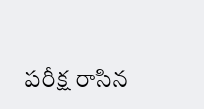పరీక్ష రాసిన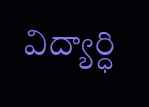విద్యార్ధి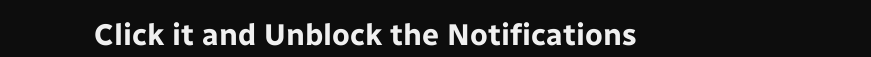Click it and Unblock the Notifications